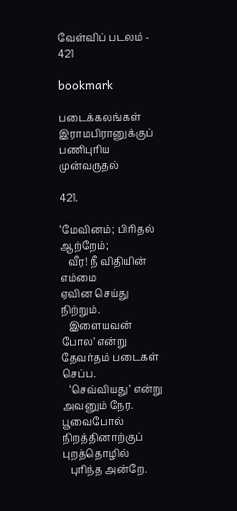வேள்விப் படலம் - 421

bookmark

படைக்கலங்கள் இராமபிரானுக்குப் பணிபுரிய முன்வருதல்

421.

‘மேவினம்; பிரிதல் ஆற்றேம்;
   வீர! நீ விதியின் எம்மை
ஏவின செய்து நிற்றும்.
   இளையவன் போல’ என்று
தேவர்தம் படைகள் செப்ப.
   ‘செவ்வியது’ என்று அவனும் நேர.
பூவைபோல் நிறத்தினாற்குப் புறத்தொழில்
   புரிந்த அன்றே.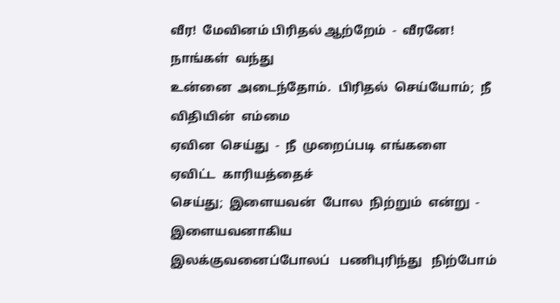வீர!  மேவினம் பிரிதல் ஆற்றேம்  -  வீரனே!  நாங்கள்  வந்து
உன்னை  அடைந்தோம்.  பிரிதல்  செய்யோம்;  நீ விதியின்  எம்மை
ஏவின  செய்து  -  நீ  முறைப்படி  எங்களை  ஏவிட்ட  காரியத்தைச்
செய்து;  இளையவன்  போல  நிற்றும்  என்று  -  இளையவனாகிய
இலக்குவனைப்போலப்   பணிபுரிந்து   நிற்போம்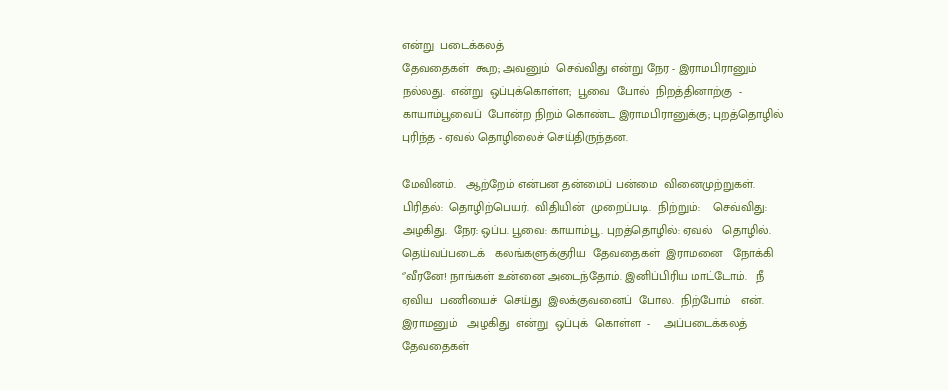என்று  படைக்கலத்
தேவதைகள்  கூற; அவனும்  செவ்விது என்று நேர - இராமபிரானும்
நல்லது.  என்று  ஒப்புக்கொள்ள;  பூவை  போல்  நிறத்தினாற்கு  -
காயாம்பூவைப்  போன்ற நிறம் கொண்ட இராமபிரானுக்கு; புறத்தொழில்
புரிந்த - ஏவல் தொழிலைச் செய்திருந்தன.

மேவினம்.   ஆற்றேம் என்பன தன்மைப் பன்மை  வினைமுற்றுகள்.
பிரிதல்:  தொழிற்பெயர்.  விதியின்  முறைப்படி.  நிற்றும்:    செவ்விது:
அழகிது.  நேர: ஒப்ப. பூவை: காயாம்பூ. புறத்தொழில்: ஏவல்   தொழில்.
தெய்வப்படைக்   கலங்களுக்குரிய  தேவதைகள்  இராமனை   நோக்கி
‘’வீரனே! நாங்கள் உன்னை அடைந்தோம். இனிப்பிரிய மாட்டோம்.   நீ
ஏவிய  பணியைச்  செய்து  இலக்குவனைப்  போல.  நிற்போம்   என்.
இராமனும்   அழகிது  என்று  ஒப்புக்  கொள்ள  -    அப்படைக்கலத்
தேவதைகள்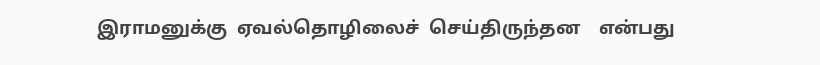இராமனுக்கு  ஏவல்தொழிலைச்  செய்திருந்தன    என்பது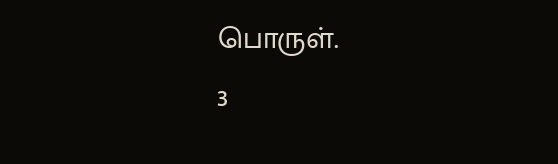பொருள்.                                                  3